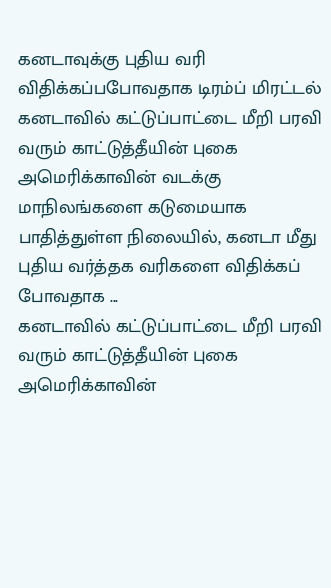கனடாவுக்கு புதிய வரி விதிக்கப்பபோவதாக டிரம்ப் மிரட்டல்
கனடாவில் கட்டுப்பாட்டை மீறி பரவி வரும் காட்டுத்தீயின் புகை அமெரிக்காவின் வடக்கு மாநிலங்களை கடுமையாக பாதித்துள்ள நிலையில், கனடா மீது புதிய வர்த்தக வரிகளை விதிக்கப் போவதாக ...
கனடாவில் கட்டுப்பாட்டை மீறி பரவி வரும் காட்டுத்தீயின் புகை அமெரிக்காவின்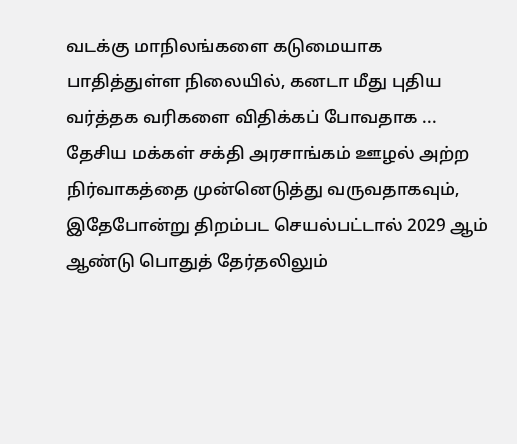வடக்கு மாநிலங்களை கடுமையாக பாதித்துள்ள நிலையில், கனடா மீது புதிய வர்த்தக வரிகளை விதிக்கப் போவதாக ...
தேசிய மக்கள் சக்தி அரசாங்கம் ஊழல் அற்ற நிர்வாகத்தை முன்னெடுத்து வருவதாகவும், இதேபோன்று திறம்பட செயல்பட்டால் 2029 ஆம் ஆண்டு பொதுத் தேர்தலிலும்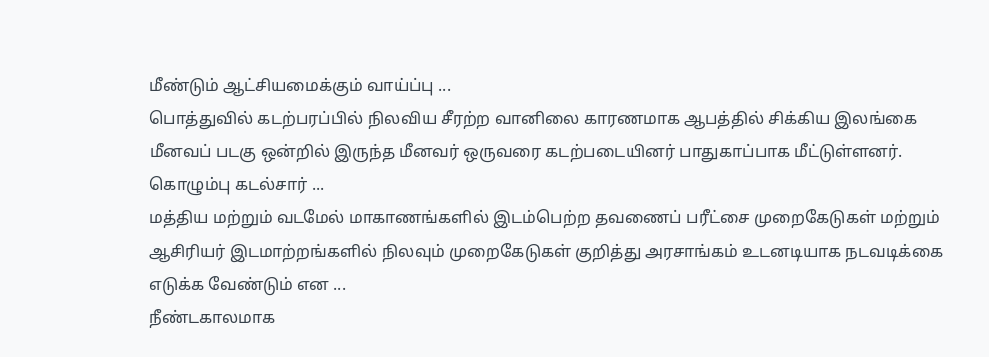மீண்டும் ஆட்சியமைக்கும் வாய்ப்பு ...
பொத்துவில் கடற்பரப்பில் நிலவிய சீரற்ற வானிலை காரணமாக ஆபத்தில் சிக்கிய இலங்கை மீனவப் படகு ஒன்றில் இருந்த மீனவர் ஒருவரை கடற்படையினர் பாதுகாப்பாக மீட்டுள்ளனர். கொழும்பு கடல்சார் ...
மத்திய மற்றும் வடமேல் மாகாணங்களில் இடம்பெற்ற தவணைப் பரீட்சை முறைகேடுகள் மற்றும் ஆசிரியர் இடமாற்றங்களில் நிலவும் முறைகேடுகள் குறித்து அரசாங்கம் உடனடியாக நடவடிக்கை எடுக்க வேண்டும் என ...
நீண்டகாலமாக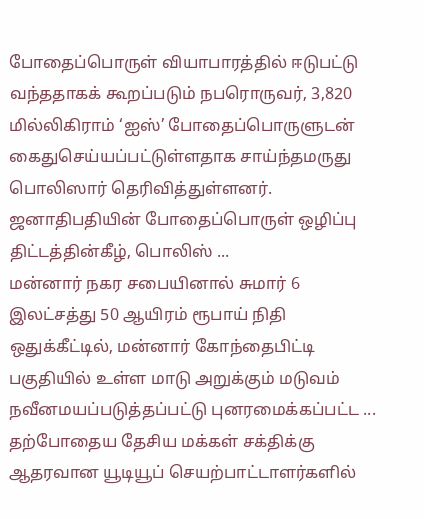போதைப்பொருள் வியாபாரத்தில் ஈடுபட்டு வந்ததாகக் கூறப்படும் நபரொருவர், 3,820 மில்லிகிராம் ‘ஐஸ்’ போதைப்பொருளுடன் கைதுசெய்யப்பட்டுள்ளதாக சாய்ந்தமருது பொலிஸார் தெரிவித்துள்ளனர். ஜனாதிபதியின் போதைப்பொருள் ஒழிப்பு திட்டத்தின்கீழ், பொலிஸ் ...
மன்னார் நகர சபையினால் சுமார் 6 இலட்சத்து 50 ஆயிரம் ரூபாய் நிதி ஒதுக்கீட்டில், மன்னார் கோந்தைபிட்டி பகுதியில் உள்ள மாடு அறுக்கும் மடுவம் நவீனமயப்படுத்தப்பட்டு புனரமைக்கப்பட்ட ...
தற்போதைய தேசிய மக்கள் சக்திக்கு ஆதரவான யூடியூப் செயற்பாட்டாளர்களில்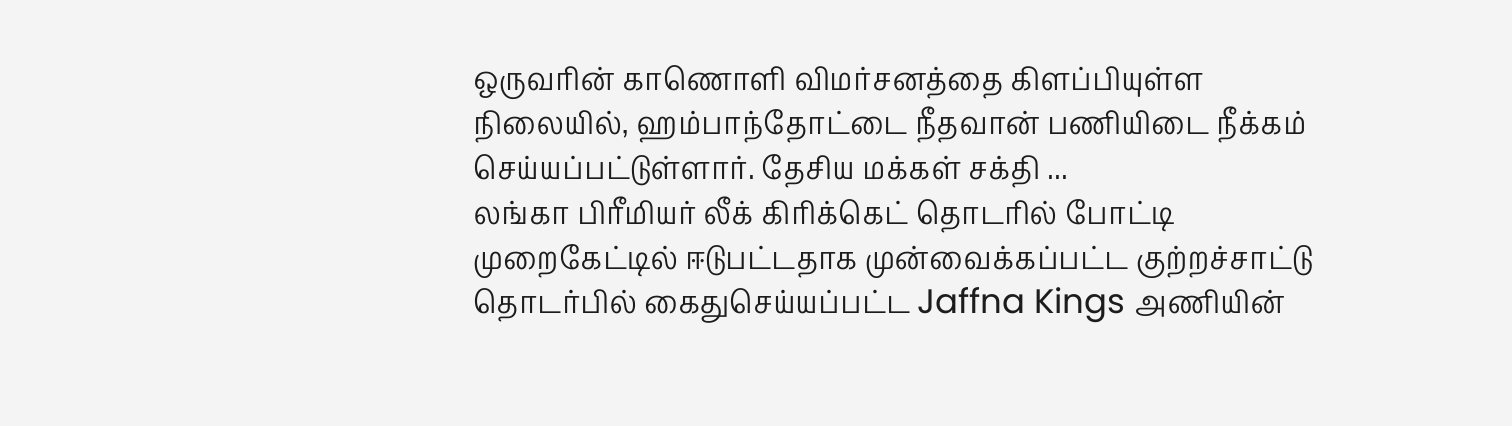ஒருவரின் காணொளி விமர்சனத்தை கிளப்பியுள்ள நிலையில், ஹம்பாந்தோட்டை நீதவான் பணியிடை நீக்கம் செய்யப்பட்டுள்ளார். தேசிய மக்கள் சக்தி ...
லங்கா பிரீமியர் லீக் கிரிக்கெட் தொடரில் போட்டி முறைகேட்டில் ஈடுபட்டதாக முன்வைக்கப்பட்ட குற்றச்சாட்டு தொடர்பில் கைதுசெய்யப்பட்ட Jaffna Kings அணியின்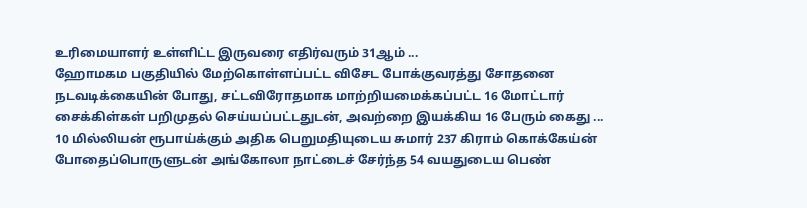உரிமையாளர் உள்ளிட்ட இருவரை எதிர்வரும் 31ஆம் ...
ஹோமகம பகுதியில் மேற்கொள்ளப்பட்ட விசேட போக்குவரத்து சோதனை நடவடிக்கையின் போது, சட்டவிரோதமாக மாற்றியமைக்கப்பட்ட 16 மோட்டார் சைக்கிள்கள் பறிமுதல் செய்யப்பட்டதுடன், அவற்றை இயக்கிய 16 பேரும் கைது ...
10 மில்லியன் ரூபாய்க்கும் அதிக பெறுமதியுடைய சுமார் 237 கிராம் கொக்கேய்ன் போதைப்பொருளுடன் அங்கோலா நாட்டைச் சேர்ந்த 54 வயதுடைய பெண்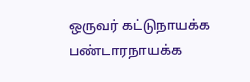ஒருவர் கட்டுநாயக்க பண்டாரநாயக்க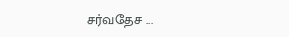சர்வதேச ...